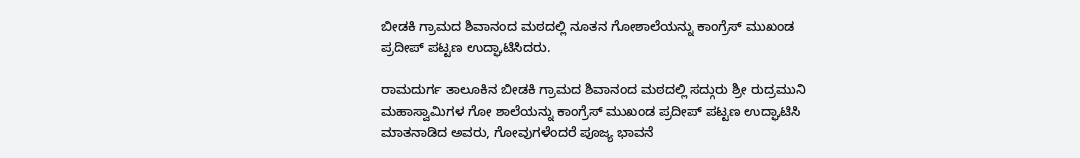ಬೀಡಕಿ ಗ್ರಾಮದ ಶಿವಾನಂದ ಮಠದಲ್ಲಿ ನೂತನ ಗೋಶಾಲೆಯನ್ನು ಕಾಂಗ್ರೆಸ್ ಮುಖಂಡ ಪ್ರದೀಪ್ ಪಟ್ಟಣ ಉದ್ಘಾಟಿಸಿದರು.

ರಾಮದುರ್ಗ ತಾಲೂಕಿನ ಬೀಡಕಿ ಗ್ರಾಮದ ಶಿವಾನಂದ ಮಠದಲ್ಲಿ ಸದ್ಗುರು ಶ್ರೀ ರುದ್ರಮುನಿ ಮಹಾಸ್ವಾಮಿಗಳ ಗೋ ಶಾಲೆಯನ್ನು ಕಾಂಗ್ರೆಸ್ ಮುಖಂಡ ಪ್ರದೀಪ್ ಪಟ್ಟಣ ಉದ್ಘಾಟಿಸಿ ಮಾತನಾಡಿದ ಅವರು, ಗೋವುಗಳೆಂದರೆ ಪೂಜ್ಯ ಭಾವನೆ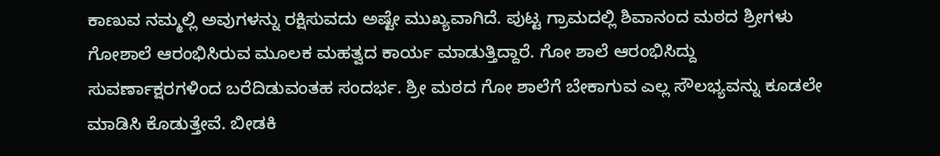ಕಾಣುವ ನಮ್ಮಲ್ಲಿ ಅವುಗಳನ್ನು ರಕ್ಷಿಸುವದು ಅಷ್ಟೇ ಮುಖ್ಯವಾಗಿದೆ. ಪುಟ್ಟ ಗ್ರಾಮದಲ್ಲಿ ಶಿವಾನಂದ ಮಠದ ಶ್ರೀಗಳು ಗೋಶಾಲೆ ಆರಂಭಿಸಿರುವ ಮೂಲಕ ಮಹತ್ವದ ಕಾರ್ಯ ಮಾಡುತ್ತಿದ್ದಾರೆ. ಗೋ ಶಾಲೆ ಆರಂಭಿಸಿದ್ದು ಸುವರ್ಣಾಕ್ಷರಗಳಿಂದ ಬರೆದಿಡುವಂತಹ ಸಂದರ್ಭ. ಶ್ರೀ ಮಠದ ಗೋ ಶಾಲೆಗೆ ಬೇಕಾಗುವ ಎಲ್ಲ ಸೌಲಭ್ಯವನ್ನು ಕೂಡಲೇ ಮಾಡಿಸಿ ಕೊಡುತ್ತೇವೆ. ಬೀಡಕಿ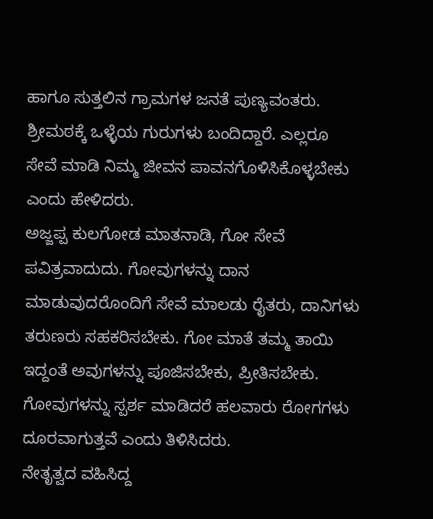ಹಾಗೂ ಸುತ್ತಲಿನ ಗ್ರಾಮಗಳ ಜನತೆ ಪುಣ್ಯವಂತರು. ಶ್ರೀಮಠಕ್ಕೆ ಒಳ್ಳೆಯ ಗುರುಗಳು ಬಂದಿದ್ದಾರೆ. ಎಲ್ಲರೂ ಸೇವೆ ಮಾಡಿ ನಿಮ್ಮ ಜೀವನ ಪಾವನಗೊಳಿಸಿಕೊಳ್ಳಬೇಕು ಎಂದು ಹೇಳಿದರು.
ಅಜ್ಜಪ್ಪ ಕುಲಗೋಡ ಮಾತನಾಡಿ, ಗೋ ಸೇವೆ ಪವಿತ್ರವಾದುದು. ಗೋವುಗಳನ್ನು ದಾನ ಮಾಡುವುದರೊಂದಿಗೆ ಸೇವೆ ಮಾಲಡು ರೈತರು, ದಾನಿಗಳು ತರುಣರು ಸಹಕರಿಸಬೇಕು. ಗೋ ಮಾತೆ ತಮ್ಮ ತಾಯಿ ಇದ್ದಂತೆ ಅವುಗಳನ್ನು ಪೂಜಿಸಬೇಕು, ಪ್ರೀತಿಸಬೇಕು. ಗೋವುಗಳನ್ನು ಸ್ಪರ್ಶ ಮಾಡಿದರೆ ಹಲವಾರು ರೋಗಗಳು ದೂರವಾಗುತ್ತವೆ ಎಂದು ತಿಳಿಸಿದರು.
ನೇತೃತ್ವದ ವಹಿಸಿದ್ದ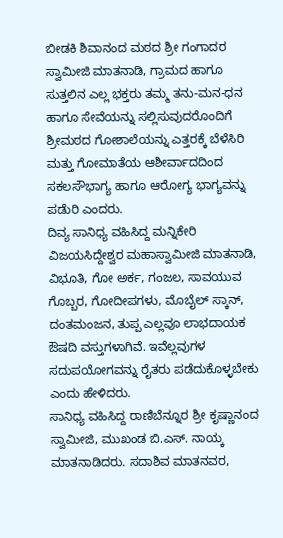ಬೀಡಕಿ ಶಿವಾನಂದ ಮಠದ ಶ್ರೀ ಗಂಗಾದರ ಸ್ವಾಮೀಜಿ ಮಾತನಾಡಿ, ಗ್ರಾಮದ ಹಾಗೂ ಸುತ್ತಲಿನ ಎಲ್ಲ ಭಕ್ತರು ತಮ್ಮ ತನು-ಮನ-ಧನ ಹಾಗೂ ಸೇವೆಯನ್ನು ಸಲ್ಲಿಸುವುದರೊಂದಿಗೆ ಶ್ರೀಮಠದ ಗೋಶಾಲೆಯನ್ನು ಎತ್ತರಕ್ಕೆ ಬೆಳೆಸಿರಿ ಮತ್ತು ಗೋಮಾತೆಯ ಆಶೀರ್ವಾದದಿಂದ ಸಕಲಸೌಭಾಗ್ಯ ಹಾಗೂ ಆರೋಗ್ಯ ಭಾಗ್ಯವನ್ನು ಪಡೆುರಿ ಎಂದರು.
ದಿವ್ಯ ಸಾನಿಧ್ಯ ವಹಿಸಿದ್ದ ಮನ್ನಿಕೇರಿ ವಿಜಯಸಿದ್ದೇಶ್ವರ ಮಹಾಸ್ವಾಮೀಜಿ ಮಾತನಾಡಿ, ವಿಭೂತಿ, ಗೋ ಅರ್ಕ, ಗಂಜಲ, ಸಾವಯುವ ಗೊಬ್ಬರ, ಗೋದೀಪಗಳು, ಮೊಬೈಲ್ ಸ್ಕಾನ್, ದಂತಮಂಜನ, ತುಪ್ಪ ಎಲ್ಲವೂ ಲಾಭದಾಯಕ ಔಷದಿ ವಸ್ತುಗಳಾಗಿವೆ. ಇವೆಲ್ಲವುಗಳ ಸದುಪಯೋಗವನ್ನು ರೈತರು ಪಡೆದುಕೊಳ್ಳಬೇಕು ಎಂದು ಹೇಳಿದರು.
ಸಾನಿಧ್ಯ ವಹಿಸಿದ್ದ ರಾಣಿಬೆನ್ನೂರ ಶ್ರೀ ಕೃಷ್ಣಾನಂದ ಸ್ವಾಮೀಜಿ, ಮುಖಂಡ ಬಿ.ಎಸ್. ನಾಯ್ಕ ಮಾತನಾಡಿದರು. ಸದಾಶಿವ ಮಾತನವರ,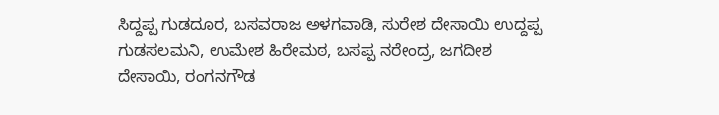ಸಿದ್ದಪ್ಪ ಗುಡದೂರ, ಬಸವರಾಜ ಅಳಗವಾಡಿ, ಸುರೇಶ ದೇಸಾಯಿ ಉದ್ದಪ್ಪ ಗುಡಸಲಮನಿ, ಉಮೇಶ ಹಿರೇಮಠ, ಬಸಪ್ಪ ನರೇಂದ್ರ, ಜಗದೀಶ ದೇಸಾಯಿ, ರಂಗನಗೌಡ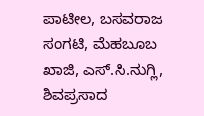ಪಾಟೀಲ, ಬಸವರಾಜ ಸಂಗಟಿ, ಮೆಹಬೂಬ ಖಾಜಿ, ಎಸ್.ಸಿ.ನುಗ್ಲಿ, ಶಿವಪ್ರಸಾದ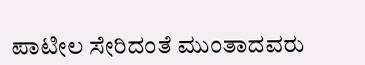ಪಾಟೀಲ ಸೇರಿದಂತೆ ಮುಂತಾದವರು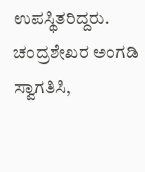ಉಪಸ್ಥಿತರಿದ್ದರು. ಚಂದ್ರಶೇಖರ ಅಂಗಡಿ ಸ್ವಾಗತಿಸಿ,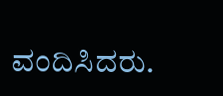ವಂದಿಸಿದರು.